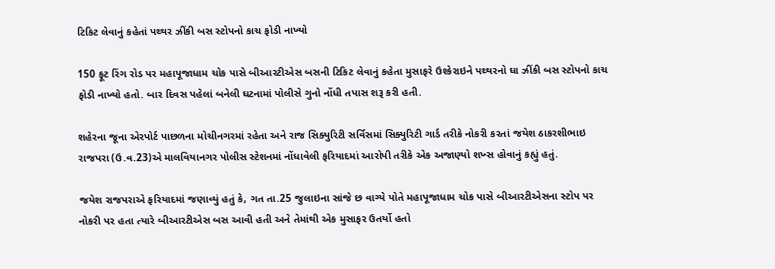ટિકિટ લેવાનું કહેતાં પથ્થર ઝીંકી બસ સ્ટોપનો કાચ ફોડી નાખ્યો

150 ફૂટ રિંગ રોડ પર મહાપૂજાધામ ચોક પાસે બીઆરટીએસ બસની ટિકિટ લેવાનું કહેતા મુસાફરે ઉશ્કેરાઇને પથ્થરનો ઘા ઝીંકી બસ સ્ટોપનો કાચ ફોડી નાખ્યો હતો. બાર દિવસ પહેલાં બનેલી ઘટનામાં પોલીસે ગુનો નોંધી તપાસ શરૂ કરી હતી.

શહેરના જૂના એરપોર્ટ પાછળના મોચીનગરમાં રહેતા અને રાજ સિક્યુરિટી સર્વિસમાં સિક્યુરિટી ગાર્ડ તરીકે નોકરી કરતાં જયેશ ઠાકરશીભાઇ રાજપરા (ઉ.વ.23)એ માલવિયાનગર પોલીસ સ્ટેશનમાં નોંધાવેલી ફરિયાદમાં આરોપી તરીકે એક અજાણ્યો શખ્સ હોવાનું કહ્યું હતું.

જયેશ રાજપરાએ ફરિયાદમાં જણાવ્યું હતું કે, ગત તા.25 જુલાઇના સાંજે છ વાગ્યે પોતે મહાપૂજાધામ ચોક પાસે બીઆરટીએસના સ્ટોપ પર નોકરી પર હતા ત્યારે બીઆરટીએસ બસ આવી હતી અને તેમાંથી એક મુસાફર ઉતર્યો હતો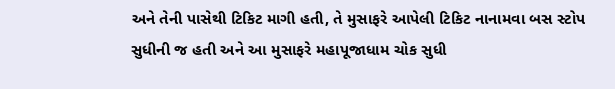અને તેની પાસેથી ટિકિટ માગી હતી, તે મુસાફરે આપેલી ટિકિટ નાનામવા બસ સ્ટોપ સુધીની જ હતી અને આ મુસાફરે મહાપૂજાધામ ચોક સુધી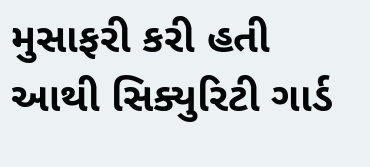મુસાફરી કરી હતી આથી સિક્યુરિટી ગાર્ડ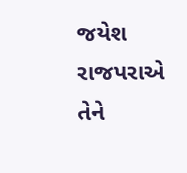જયેશ રાજપરાએ તેને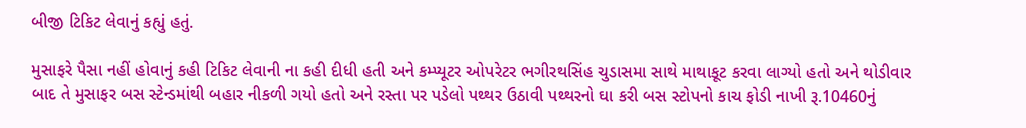બીજી ટિકિટ લેવાનું કહ્યું હતું.

મુસાફરે પૈસા નહીં હોવાનું કહી ટિકિટ લેવાની ના કહી દીધી હતી અને કમ્પ્યૂટર ઓપરેટર ભગીરથસિંહ ચુડાસમા સાથે માથાકૂટ કરવા લાગ્યો હતો અને થોડીવાર બાદ તે મુસાફર બસ સ્ટેન્ડમાંથી બહાર નીકળી ગયો હતો અને રસ્તા પર પડેલો પથ્થર ઉઠાવી પથ્થરનો ઘા કરી બસ સ્ટોપનો કાચ ફોડી નાખી રૂ.10460નું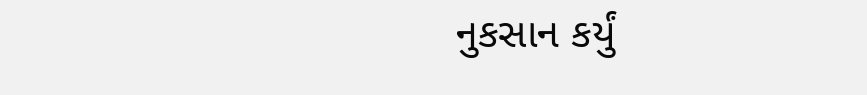નુકસાન કર્યું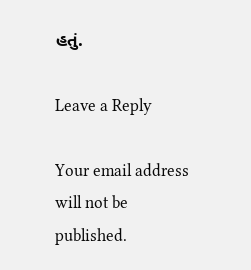હતું.

Leave a Reply

Your email address will not be published.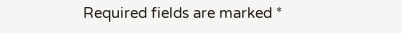Required fields are marked *